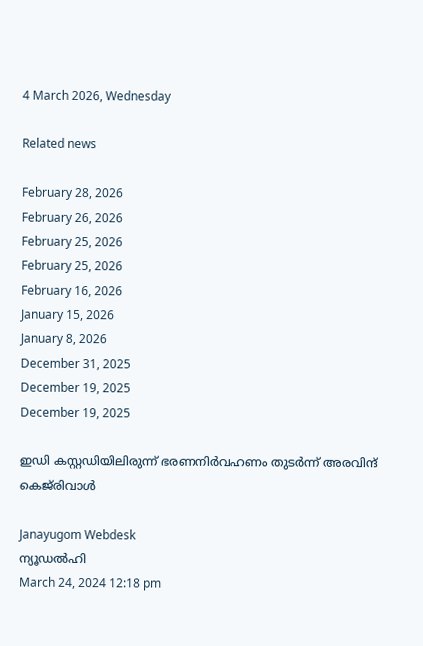4 March 2026, Wednesday

Related news

February 28, 2026
February 26, 2026
February 25, 2026
February 25, 2026
February 16, 2026
January 15, 2026
January 8, 2026
December 31, 2025
December 19, 2025
December 19, 2025

ഇഡി കസ്റ്റഡിയിലിരുന്ന് ഭരണനിര്‍വഹണം തുടര്‍ന്ന് അരവിന്ദ് കെജ്‌രിവാൾ

Janayugom Webdesk
ന്യൂഡൽഹി
March 24, 2024 12:18 pm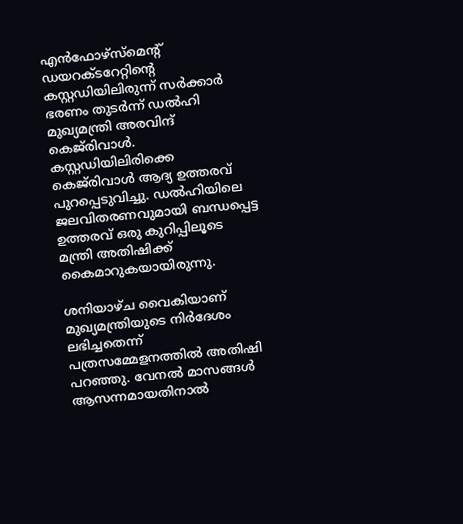എൻഫോഴ്‌സ്‌മെന്റ് ഡയറക്‌ടറേറ്റിന്റെ കസ്റ്റഡിയിലിരുന്ന് സർക്കാർ ഭരണം തുടർന്ന് ഡൽഹി മുഖ്യമന്ത്രി അരവിന്ദ് കെജ്‌രിവാൾ.
കസ്റ്റഡിയിലിരിക്കെ കെജ്‌രിവാൾ ആദ്യ ഉത്തരവ് പുറപ്പെടുവിച്ചു. ഡല്‍ഹിയിലെ ജലവിതരണവുമായി ബന്ധപ്പെട്ട ഉത്തരവ് ഒരു കുറിപ്പിലൂടെ മന്ത്രി അതിഷിക്ക് കൈമാറുകയായിരുന്നു.

ശനിയാഴ്ച വൈകിയാണ് മുഖ്യമന്ത്രിയുടെ നിർദേശം ലഭിച്ചതെന്ന് പത്രസമ്മേളനത്തിൽ അതിഷി പറഞ്ഞു. വേനൽ മാസങ്ങൾ ആസന്നമായതിനാൽ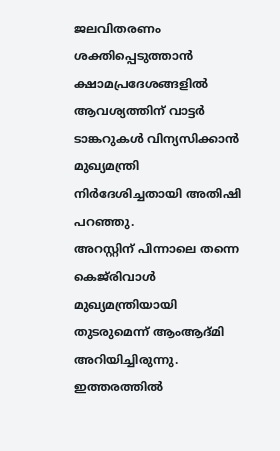ജലവിതരണം ശക്തിപ്പെടുത്താന്‍ ക്ഷാമപ്രദേശങ്ങളിൽ ആവശ്യത്തിന് വാട്ടർ ടാങ്കറുകൾ വിന്യസിക്കാന്‍ മുഖ്യമന്ത്രി നിർദേശിച്ചതായി അതിഷി പറഞ്ഞു.
അറസ്റ്റിന് പിന്നാലെ തന്നെ കെജ്‌രിവാള്‍ മുഖ്യമന്ത്രിയായി തുടരുമെന്ന് ആംആദ്മി അറിയിച്ചിരുന്നു. ഇത്തരത്തില്‍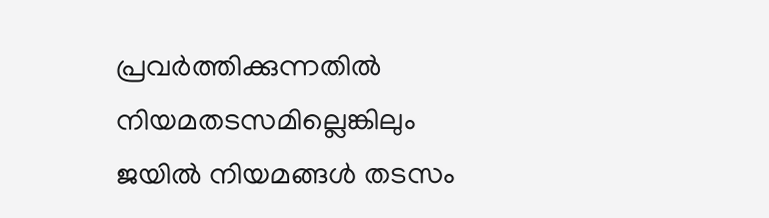പ്രവര്‍ത്തിക്കുന്നതില്‍ നിയമതടസമില്ലെങ്കിലും ജയില്‍ നിയമങ്ങള്‍ തടസം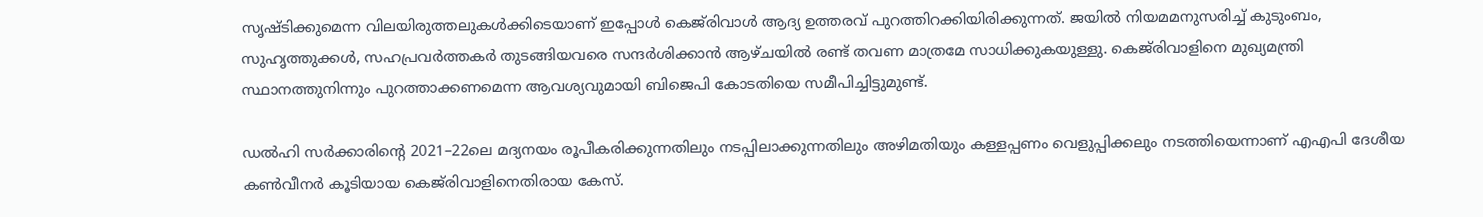സൃഷ്ടിക്കുമെന്ന വിലയിരുത്തലുകള്‍ക്കിടെയാണ് ഇപ്പോള്‍ കെജ്‌രിവാള്‍ ആദ്യ ഉത്തരവ് പുറത്തിറക്കിയിരിക്കുന്നത്. ജയില്‍ നിയമമനുസരിച്ച് കുടുംബം, സുഹൃത്തുക്കള്‍, സഹപ്രവര്‍ത്തകര്‍ തുടങ്ങിയവരെ സന്ദര്‍ശിക്കാന്‍ ആഴ്ചയില്‍ രണ്ട് തവണ മാത്രമേ സാധിക്കുകയുള്ളു. കെജ്‌രിവാളിനെ മുഖ്യമന്ത്രി സ്ഥാനത്തുനിന്നും പുറത്താക്കണമെന്ന ആവശ്യവുമായി ബിജെപി കോടതിയെ സമീപിച്ചിട്ടുമുണ്ട്.

ഡൽഹി സർക്കാരിന്റെ 2021–22ലെ മദ്യനയം രൂപീകരിക്കുന്നതിലും നടപ്പിലാക്കുന്നതിലും അഴിമതിയും കള്ളപ്പണം വെളുപ്പിക്കലും നടത്തിയെന്നാണ് എഎപി ദേശീയ കൺവീനർ കൂടിയായ കെജ്‌രിവാളിനെതിരായ കേസ്.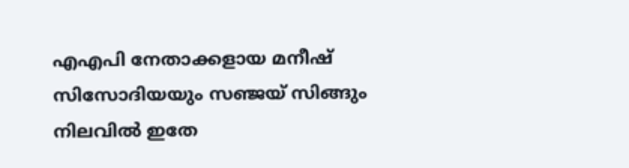എഎപി നേതാക്കളായ മനീഷ് സിസോദിയയും സഞ്ജയ് സിങ്ങും നിലവില്‍ ഇതേ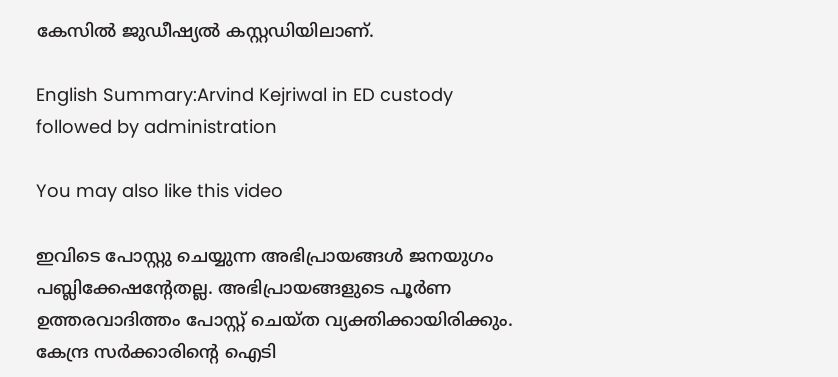കേസില്‍ ജുഡീഷ്യൽ കസ്റ്റഡിയിലാണ്.

English Summary:Arvind Kejriwal in ED custody followed by administration

You may also like this video

ഇവിടെ പോസ്റ്റു ചെയ്യുന്ന അഭിപ്രായങ്ങള്‍ ജനയുഗം പബ്ലിക്കേഷന്റേതല്ല. അഭിപ്രായങ്ങളുടെ പൂര്‍ണ ഉത്തരവാദിത്തം പോസ്റ്റ് ചെയ്ത വ്യക്തിക്കായിരിക്കും. കേന്ദ്ര സര്‍ക്കാരിന്റെ ഐടി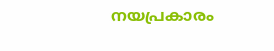നയപ്രകാരം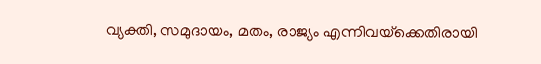വ്യക്തി, സമുദായം, മതം, രാജ്യം എന്നിവയ്‌ക്കെതിരായി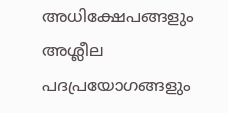അധിക്ഷേപങ്ങളും അശ്ലീല പദപ്രയോഗങ്ങളും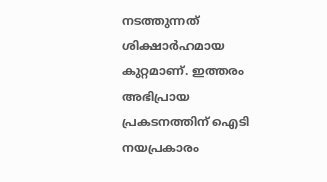നടത്തുന്നത് ശിക്ഷാര്‍ഹമായ കുറ്റമാണ്. ഇത്തരം അഭിപ്രായ പ്രകടനത്തിന് ഐടി നയപ്രകാരം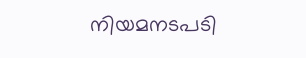നിയമനടപടി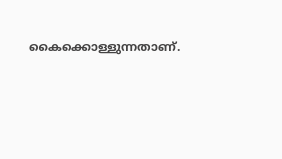കൈക്കൊള്ളുന്നതാണ്.